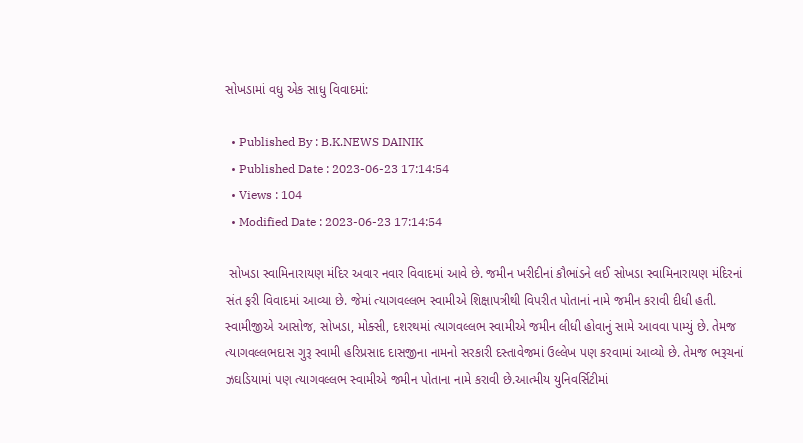સોખડામાં વધુ એક સાધુ વિવાદમાં:

  • Published By : B.K.NEWS DAINIK
  • Published Date : 2023-06-23 17:14:54
  • Views : 104
  • Modified Date : 2023-06-23 17:14:54

 સોખડા સ્વામિનારાયણ મંદિર અવાર નવાર વિવાદમાં આવે છે. જમીન ખરીદીનાં કૌભાંડને લઈ સોખડા સ્વામિનારાયણ મંદિરનાં સંત ફરી વિવાદમાં આવ્યા છે. જેમાં ત્યાગવલ્લભ સ્વામીએ શિક્ષાપત્રીથી વિપરીત પોતાનાં નામે જમીન કરાવી દીધી હતી. સ્વામીજીએ આસોજ, સોખડા, મોક્સી, દશરથમાં ત્યાગવલ્લભ સ્વામીએ જમીન લીધી હોવાનું સામે આવવા પામ્યું છે. તેમજ ત્યાગવલ્લભદાસ ગુરૂ સ્વામી હરિપ્રસાદ દાસજીના નામનો સરકારી દસ્તાવેજમાં ઉલ્લેખ પણ કરવામાં આવ્યો છે. તેમજ ભરૂચનાં ઝઘડિયામાં પણ ત્યાગવલ્લભ સ્વામીએ જમીન પોતાના નામે કરાવી છે.આત્મીય યુનિવર્સિટીમાં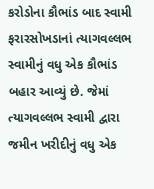કરોડોના કૌભાંડ બાદ સ્વામી ફરારસોખડાનાં ત્યાગવલ્લભ સ્વામીનું વધુ એક કૌભાંડ બહાર આવ્યું છે. જેમાં ત્યાગવલ્લભ સ્વામી દ્વારા જમીન ખરીદીનું વધુ એક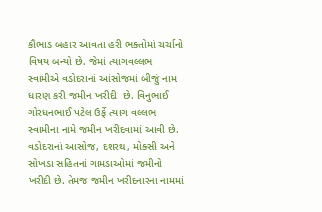કૌભાડ બહાર આવતા હરી ભક્તોમાં ચર્ચાનો વિષય બન્યો છે. જેમાં ત્યાગવલ્લભ સ્વામીએ વડોદરાનાં આંસોજમાં બીજું નામ ધારણ કરી જમીન ખરીદી  છે. વિનુભાઈ ગોરધનભાઈ પટેલ ઉર્ફે ત્યાગ વલ્લભ સ્વામીના નામે જમીન ખરીદવામાં આવી છે. વડોદરાનાં આસોજ, દશરથ, મોક્સી અને સોખડા સહિતનાં ગામડાઓમાં જમીનો ખરીદી છે. તેમજ જમીન ખરીદનારના નામમાં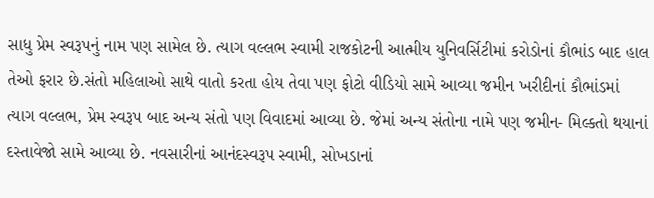સાધુ પ્રેમ સ્વરૂપનું નામ પણ સામેલ છે. ત્યાગ વલ્લભ સ્વામી રાજકોટની આત્મીય યુનિવર્સિટીમાં કરોડોનાં કૌભાંડ બાદ હાલ તેઓ ફરાર છે.સંતો મહિલાઓ સાથે વાતો કરતા હોય તેવા પણ ફોટો વીડિયો સામે આવ્યા જમીન ખરીદીનાં કૌભાંડમાં ત્યાગ વલ્લભ, પ્રેમ સ્વરૂપ બાદ અન્ય સંતો પણ વિવાદમાં આવ્યા છે. જેમાં અન્ય સંતોના નામે પણ જમીન- મિલ્કતો થયાનાં દસ્તાવેજો સામે આવ્યા છે. નવસારીનાં આનંદસ્વરૂપ સ્વામી, સોખડાનાં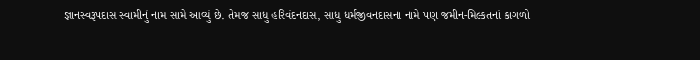જ્ઞાનસ્વરૂપદાસ સ્વામીનું નામ સામે આવ્યું છે. તેમજ સાધુ હરિવંદનદાસ, સાધુ ધર્મજીવનદાસના નામે પણ જમીન-મિલ્કતનાં કાગળો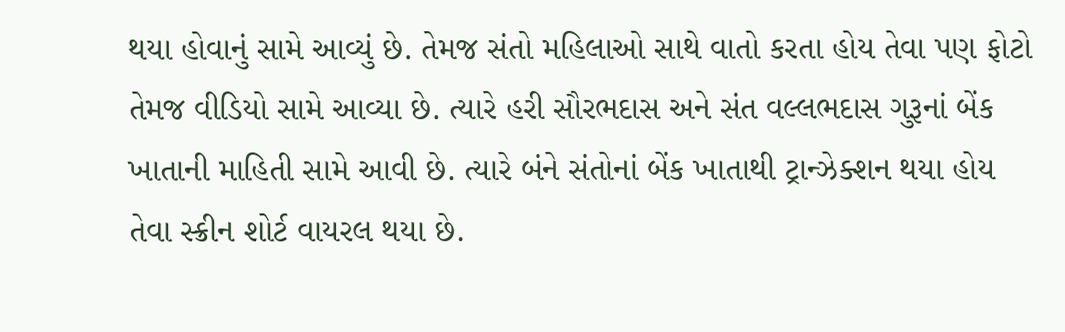થયા હોવાનું સામે આવ્યું છે. તેમજ સંતો મહિલાઓ સાથે વાતો કરતા હોય તેવા પણ ફોટો તેમજ વીડિયો સામે આવ્યા છે. ત્યારે હરી સૌરભદાસ અને સંત વલ્લભદાસ ગુરૂનાં બેંક ખાતાની માહિતી સામે આવી છે. ત્યારે બંને સંતોનાં બેંક ખાતાથી ટ્રાન્ઝેક્શન થયા હોય તેવા સ્ક્રીન શોર્ટ વાયરલ થયા છે.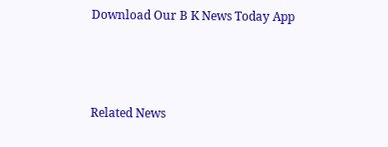Download Our B K News Today App



Related News